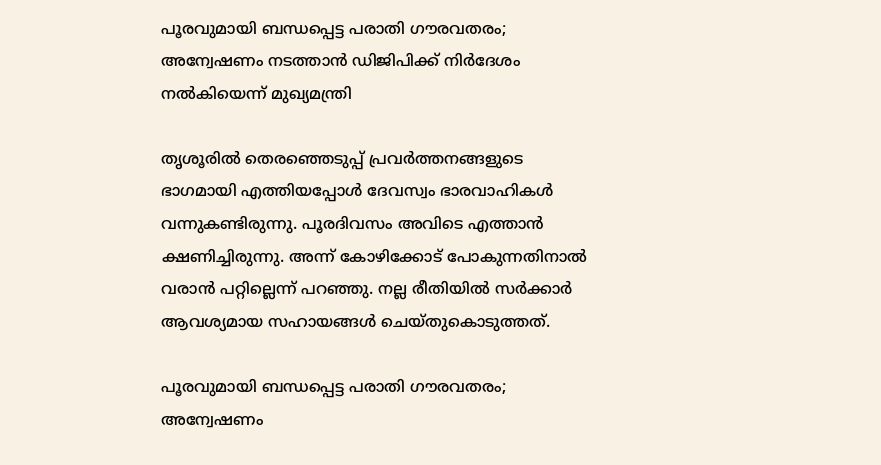പൂരവുമായി ബന്ധപ്പെട്ട പരാതി ഗൗരവതരം; അന്വേഷണം നടത്താന്‍ ഡിജിപിക്ക് നിര്‍ദേശം നല്‍കിയെന്ന് മുഖ്യമന്ത്രി

തൃശൂരില്‍ തെരഞ്ഞെടുപ്പ് പ്രവര്‍ത്തനങ്ങളുടെ ഭാഗമായി എത്തിയപ്പോള്‍ ദേവസ്വം ഭാരവാഹികള്‍ വന്നുകണ്ടിരുന്നു. പൂരദിവസം അവിടെ എത്താന്‍ ക്ഷണിച്ചിരുന്നു. അന്ന് കോഴിക്കോട് പോകുന്നതിനാല്‍ വരാന്‍ പറ്റില്ലെന്ന് പറഞ്ഞു. നല്ല രീതിയില്‍ സര്‍ക്കാര്‍ ആവശ്യമായ സഹായങ്ങള്‍ ചെയ്തുകൊടുത്തത്.

പൂരവുമായി ബന്ധപ്പെട്ട പരാതി ഗൗരവതരം; അന്വേഷണം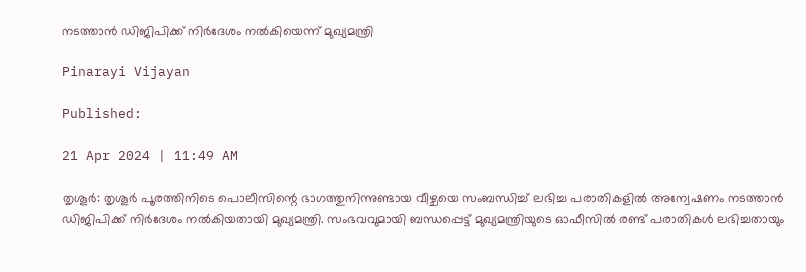നടത്താന്‍ ഡിജിപിക്ക് നിര്‍ദേശം നല്‍കിയെന്ന് മുഖ്യമന്ത്രി

Pinarayi Vijayan

Published:

21 Apr 2024 | 11:49 AM

തൃശൂര്‍: തൃശൂര്‍ പൂരത്തിനിടെ പൊലീസിന്റെ ഭാഗത്തുനിന്നുണ്ടായ വീഴ്ചയെ സംബന്ധിച്ച് ലഭിച്ച പരാതികളില്‍ അന്വേഷണം നടത്താന്‍ ഡിജിപിക്ക് നിര്‍ദേശം നല്‍കിയതായി മുഖ്യമന്ത്രി. സംഭവവുമായി ബന്ധപ്പെട്ട് മുഖ്യമന്ത്രിയുടെ ഓഫീസില്‍ രണ്ട് പരാതികള്‍ ലഭിച്ചതായും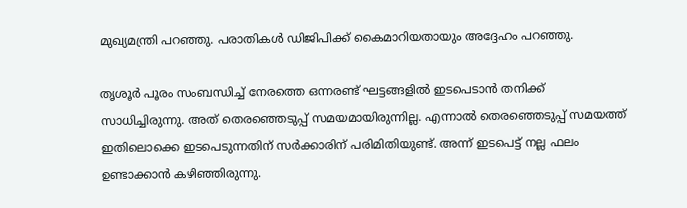മുഖ്യമന്ത്രി പറഞ്ഞു. പരാതികള്‍ ഡിജിപിക്ക് കൈമാറിയതായും അദ്ദേഹം പറഞ്ഞു.

തൃശൂര്‍ പൂരം സംബന്ധിച്ച് നേരത്തെ ഒന്നരണ്ട് ഘട്ടങ്ങളില്‍ ഇടപെടാന്‍ തനിക്ക് സാധിച്ചിരുന്നു. അത് തെരഞ്ഞെടുപ്പ് സമയമായിരുന്നില്ല. എന്നാല്‍ തെരഞ്ഞെടുപ്പ് സമയത്ത് ഇതിലൊക്കെ ഇടപെടുന്നതിന് സര്‍ക്കാരിന് പരിമിതിയുണ്ട്. അന്ന് ഇടപെട്ട് നല്ല ഫലം ഉണ്ടാക്കാന്‍ കഴിഞ്ഞിരുന്നു.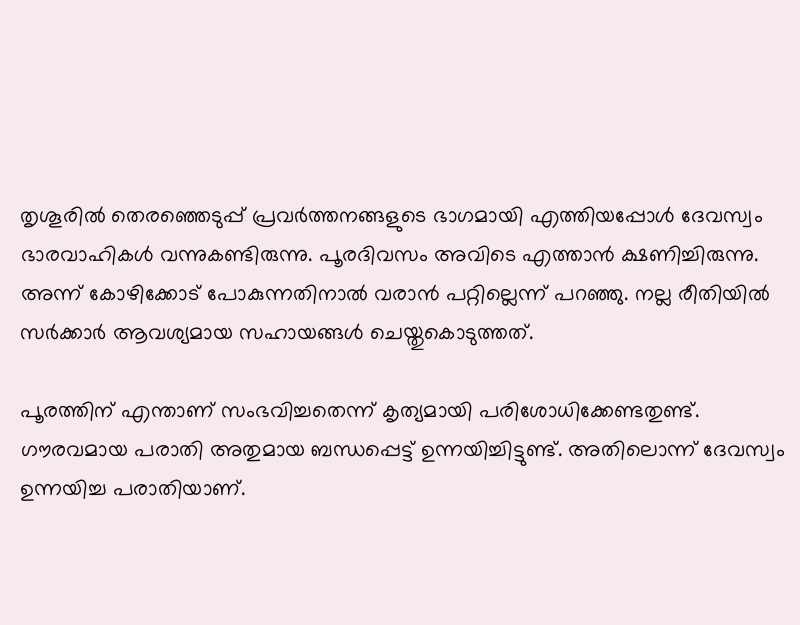തൃശൂരില്‍ തെരഞ്ഞെടുപ്പ് പ്രവര്‍ത്തനങ്ങളുടെ ഭാഗമായി എത്തിയപ്പോള്‍ ദേവസ്വം ഭാരവാഹികള്‍ വന്നുകണ്ടിരുന്നു. പൂരദിവസം അവിടെ എത്താന്‍ ക്ഷണിച്ചിരുന്നു. അന്ന് കോഴിക്കോട് പോകുന്നതിനാല്‍ വരാന്‍ പറ്റില്ലെന്ന് പറഞ്ഞു. നല്ല രീതിയില്‍ സര്‍ക്കാര്‍ ആവശ്യമായ സഹായങ്ങള്‍ ചെയ്തുകൊടുത്തത്.

പൂരത്തിന് എന്താണ് സംഭവിച്ചതെന്ന് കൃത്യമായി പരിശോധിക്കേണ്ടതുണ്ട്. ഗൗരവമായ പരാതി അതുമായ ബന്ധപ്പെട്ട് ഉന്നയിച്ചിട്ടുണ്ട്. അതിലൊന്ന് ദേവസ്വം ഉന്നയിച്ച പരാതിയാണ്.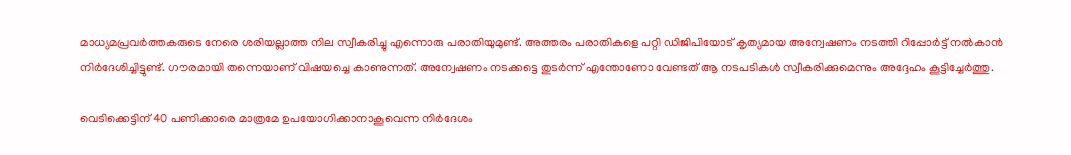മാധ്യമപ്രവര്‍ത്തകരുടെ നേരെ ശരിയല്ലാത്ത നില സ്വീകരിച്ചു എന്നൊരു പരാതിയുമുണ്ട്. അത്തരം പരാതികളെ പറ്റി ഡിജിപിയോട് കൃത്യമായ അന്വേഷണം നടത്തി റിപ്പോര്‍ട്ട് നല്‍കാന്‍ നിര്‍ദേശിച്ചിട്ടുണ്ട്. ഗൗരമായി തന്നെയാണ് വിഷയച്ചെ കാണുന്നത്. അന്വേഷണം നടക്കട്ടെ തുടര്‍ന്ന് എന്തോണോ വേണ്ടത് ആ നടപടികള്‍ സ്വീകരിക്കുമെന്നും അദ്ദേഹം കൂട്ടിച്ചേര്‍ത്തു.

വെടിക്കെട്ടിന് 40 പണിക്കാരെ മാത്രമേ ഉപയോഗിക്കാനാകൂവെന്ന നിര്‍ദേശം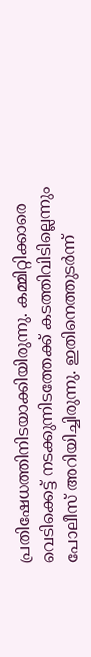പ്രതിഷേധത്തിനിടയാക്കിയിരുന്നു. കമ്മിറ്റിക്കാരെ വെടിക്കെട്ട് നടക്കുന്നിടത്തേക്ക് കടത്തിവിടില്ലെന്നും പോലീസ് അറിയിച്ചിരുന്നു. ഇതിനെത്തുടര്‍ന്ന്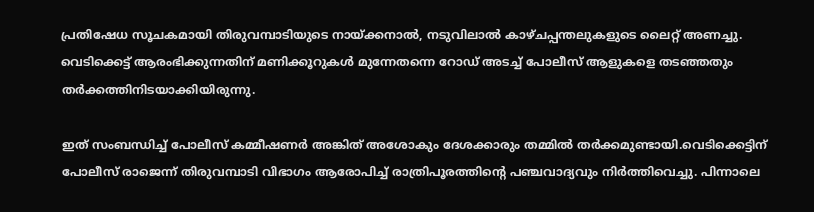പ്രതിഷേധ സൂചകമായി തിരുവമ്പാടിയുടെ നായ്ക്കനാല്‍, നടുവിലാല്‍ കാഴ്ചപ്പന്തലുകളുടെ ലൈറ്റ് അണച്ചു. വെടിക്കെട്ട് ആരംഭിക്കുന്നതിന് മണിക്കൂറുകള്‍ മുന്നേതന്നെ റോഡ് അടച്ച് പോലീസ് ആളുകളെ തടഞ്ഞതും തര്‍ക്കത്തിനിടയാക്കിയിരുന്നു.

ഇത് സംബന്ധിച്ച് പോലീസ് കമ്മീഷണര്‍ അങ്കിത് അശോകും ദേശക്കാരും തമ്മില്‍ തര്‍ക്കമുണ്ടായി.വെടിക്കെട്ടിന് പോലീസ് രാജെന്ന് തിരുവമ്പാടി വിഭാഗം ആരോപിച്ച് രാത്രിപൂരത്തിന്റെ പഞ്ചവാദ്യവും നിര്‍ത്തിവെച്ചു. പിന്നാലെ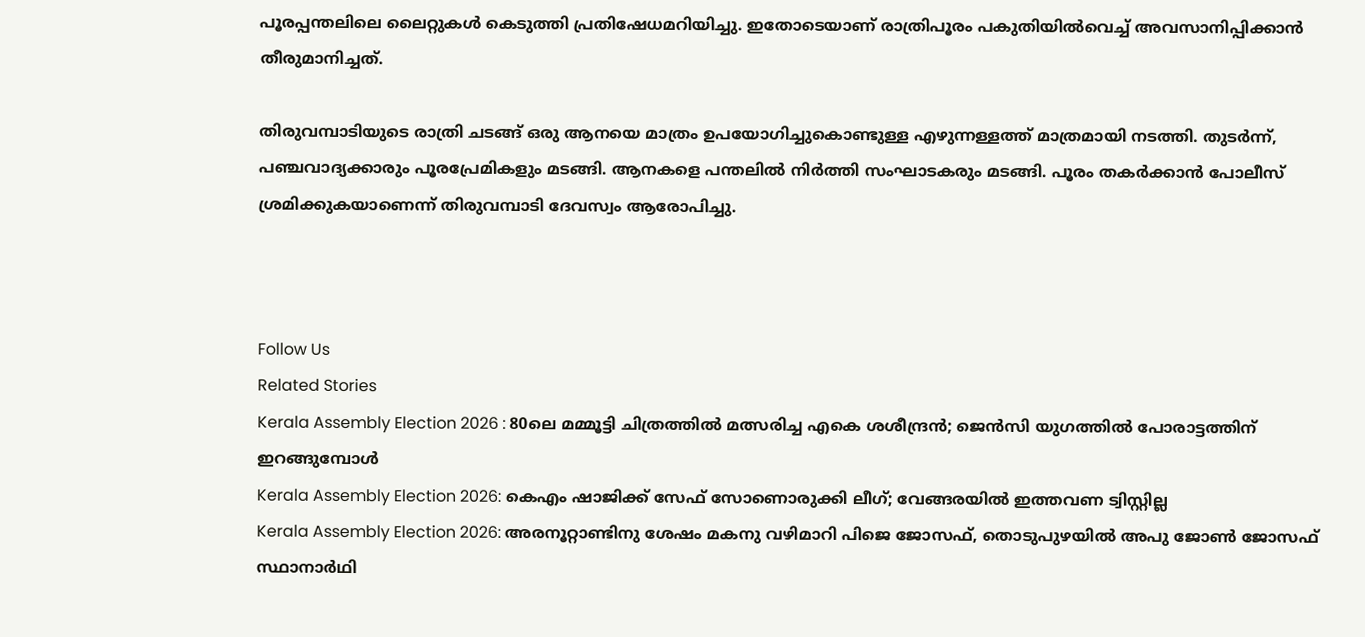പൂരപ്പന്തലിലെ ലൈറ്റുകള്‍ കെടുത്തി പ്രതിഷേധമറിയിച്ചു. ഇതോടെയാണ് രാത്രിപൂരം പകുതിയില്‍വെച്ച് അവസാനിപ്പിക്കാന്‍ തീരുമാനിച്ചത്.

തിരുവമ്പാടിയുടെ രാത്രി ചടങ്ങ് ഒരു ആനയെ മാത്രം ഉപയോഗിച്ചുകൊണ്ടുള്ള എഴുന്നള്ളത്ത് മാത്രമായി നടത്തി. തുടര്‍ന്ന്, പഞ്ചവാദ്യക്കാരും പൂരപ്രേമികളും മടങ്ങി. ആനകളെ പന്തലില്‍ നിര്‍ത്തി സംഘാടകരും മടങ്ങി. പൂരം തകര്‍ക്കാന്‍ പോലീസ് ശ്രമിക്കുകയാണെന്ന് തിരുവമ്പാടി ദേവസ്വം ആരോപിച്ചു.



Follow Us
Related Stories
Kerala Assembly Election 2026 : 80ലെ മമ്മൂട്ടി ചിത്രത്തിൽ മത്സരിച്ച എകെ ശശീന്ദ്രൻ; ജെൻസി യുഗത്തിൽ പോരാട്ടത്തിന് ഇറങ്ങുമ്പോൾ
Kerala Assembly Election 2026: കെഎം ഷാജിക്ക് സേഫ് സോണൊരുക്കി ലീഗ്; വേങ്ങരയില്‍ ഇത്തവണ ട്വിസ്റ്റില്ല
Kerala Assembly Election 2026: അരനൂറ്റാണ്ടിനു ശേഷം മകനു വഴിമാറി പിജെ ജോസഫ്, തൊടുപുഴയിൽ അപു ജോൺ ജോസഫ് സ്ഥാനാർഥി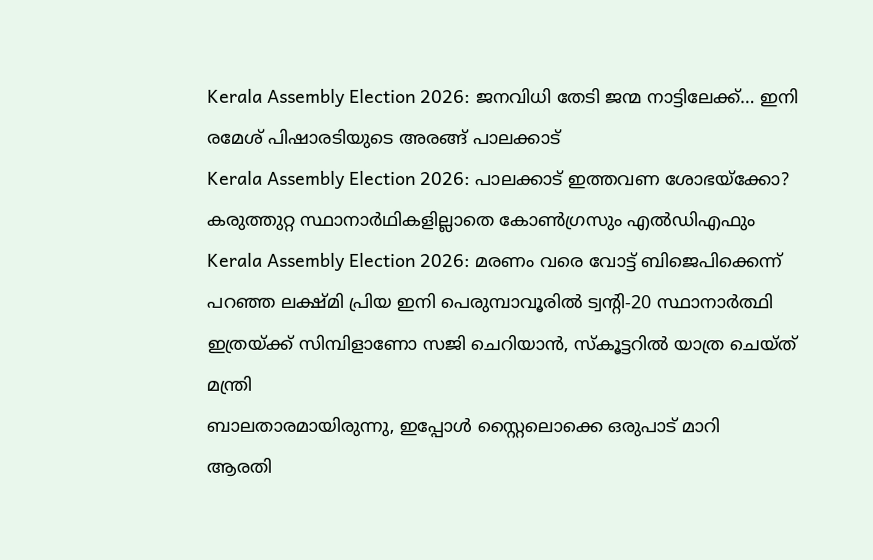Kerala Assembly Election 2026: ജനവിധി തേടി ജന്മ നാട്ടിലേക്ക്… ഇനി രമേശ് പിഷാരടിയുടെ അരങ്ങ് പാലക്കാട്
Kerala Assembly Election 2026: പാലക്കാട് ഇത്തവണ ശോഭയ്‌ക്കോ? കരുത്തുറ്റ സ്ഥാനാര്‍ഥികളില്ലാതെ കോണ്‍ഗ്രസും എല്‍ഡിഎഫും
Kerala Assembly Election 2026: മരണം വരെ വോട്ട് ബിജെപിക്കെന്ന് പറഞ്ഞ ലക്ഷ്മി പ്രിയ ഇനി പെരുമ്പാവൂരിൽ ട്വന്റി-20 സ്ഥാനാർത്ഥി
ഇത്രയ്ക്ക് സിമ്പിളാണോ സജി ചെറിയാൻ, സ്കൂട്ടറിൽ യാത്ര ചെയ്ത് മന്ത്രി
ബാലതാരമായിരുന്നു, ഇപ്പോൾ സ്റ്റൈലൊക്കെ ഒരുപാട് മാറി
ആരതി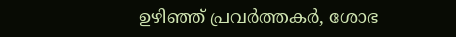ഉഴിഞ്ഞ് പ്രവർത്തകർ, ശോഭ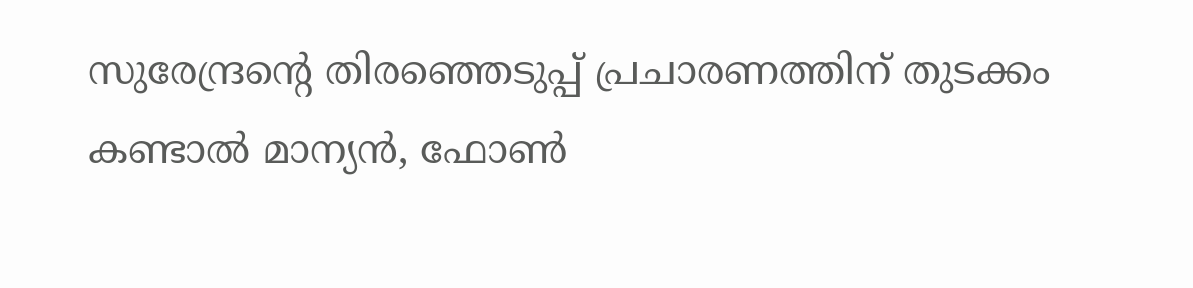സുരേന്ദ്രൻ്റെ തിരഞ്ഞെടുപ്പ് പ്രചാരണത്തിന് തുടക്കം
കണ്ടാൽ മാന്യൻ, ഫോൺ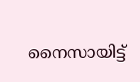നൈസായിട്ട്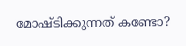മോഷ്ടിക്കുന്നത് കണ്ടോ?